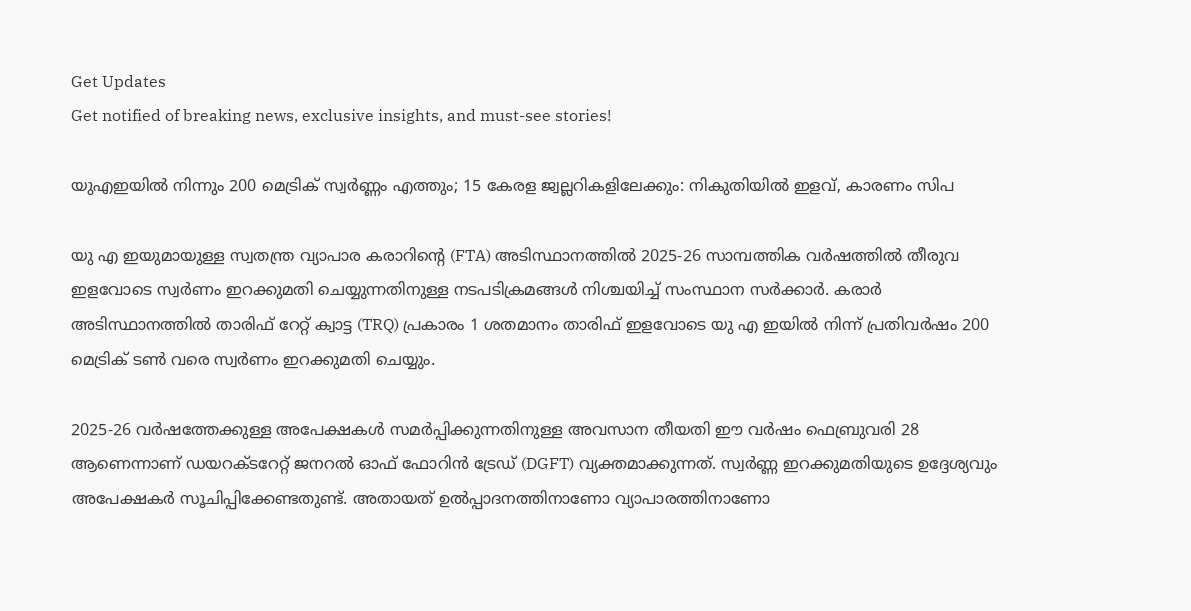Get Updates
Get notified of breaking news, exclusive insights, and must-see stories!

യുഎഇയില്‍ നിന്നും 200 മെട്രിക് സ്വർണ്ണം എത്തും; 15 കേരള ജ്വല്ലറികളിലേക്കും: നികുതിയില്‍ ഇളവ്, കാരണം സിപ

യു എ ഇയുമായുള്ള സ്വതന്ത്ര വ്യാപാര കരാറിന്റെ (FTA) അടിസ്ഥാനത്തില്‍ 2025-26 സാമ്പത്തിക വർഷത്തില്‍ തീരുവ ഇളവോടെ സ്വർണം ഇറക്കുമതി ചെയ്യുന്നതിനുള്ള നടപടിക്രമങ്ങള്‍ നിശ്ചയിച്ച് സംസ്ഥാന സർക്കാർ. കരാർ അടിസ്ഥാനത്തില്‍ താരിഫ് റേറ്റ് ക്വാട്ട (TRQ) പ്രകാരം 1 ശതമാനം താരിഫ് ഇളവോടെ യു എ ഇയിൽ നിന്ന് പ്രതിവർഷം 200 മെട്രിക് ടൺ വരെ സ്വർണം ഇറക്കുമതി ചെയ്യും.

2025-26 വർഷത്തേക്കുള്ള അപേക്ഷകൾ സമർപ്പിക്കുന്നതിനുള്ള അവസാന തീയതി ഈ വർഷം ഫെബ്രുവരി 28 ആണെന്നാണ് ഡയറക്ടറേറ്റ് ജനറൽ ഓഫ് ഫോറിൻ ട്രേഡ് (DGFT) വ്യക്തമാക്കുന്നത്. സ്വർണ്ണ ഇറക്കുമതിയുടെ ഉദ്ദേശ്യവും അപേക്ഷകർ സൂചിപ്പിക്കേണ്ടതുണ്ട്. അതായത് ഉൽപ്പാദനത്തിനാണോ വ്യാപാരത്തിനാണോ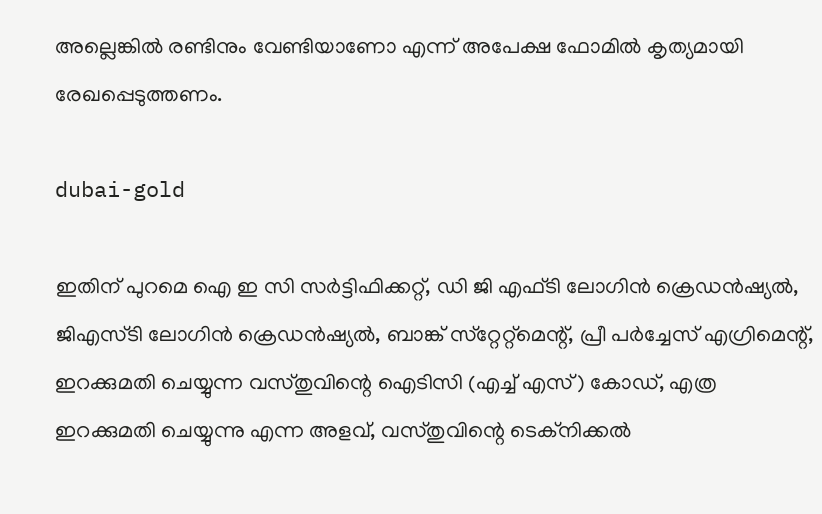അല്ലെങ്കിൽ രണ്ടിനും വേണ്ടിയാണോ എന്ന് അപേക്ഷ ഫോമില്‍ കൃത്യമായി രേഖപ്പെടുത്തണം.

dubai-gold

ഇതിന് പുറമെ ഐ ഇ സി സര്‍ട്ടിഫിക്കറ്റ്, ഡി ജി എഫ്ടി ലോഗിന്‍ ക്രെഡന്‍ഷ്യല്‍, ജിഎസ്ടി ലോഗിന്‍ ക്രെഡന്‍ഷ്യല്‍, ബാങ്ക് സ്‌റ്റേറ്റ്‌മെന്റ്, പ്രീ പര്‍ച്ചേസ് എഗ്രിമെന്റ്, ഇറക്കുമതി ചെയ്യുന്ന വസ്തുവിന്റെ ഐടിസി (എച്ച് എസ്) കോഡ്, എത്ര ഇറക്കുമതി ചെയ്യുന്നു എന്ന അളവ്, വസ്തുവിന്റെ ടെക്‌നിക്കല്‍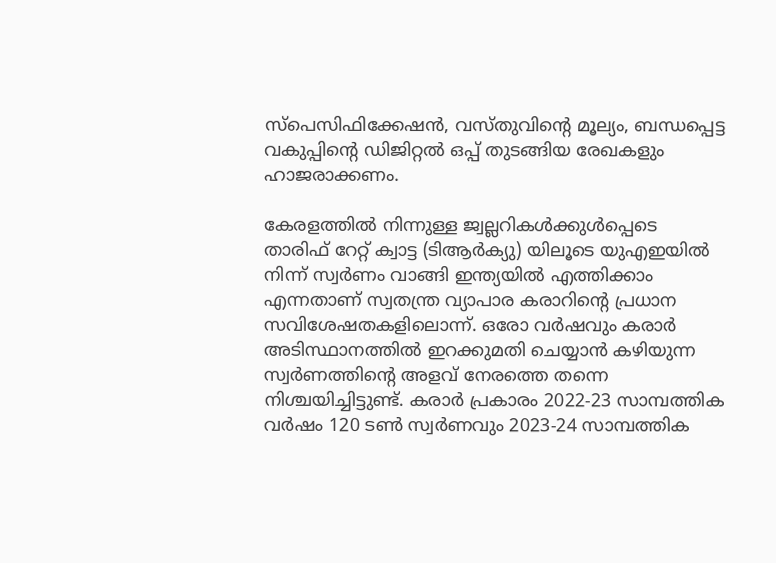സ്‌പെസിഫിക്കേഷന്‍, വസ്തുവിന്റെ മൂല്യം, ബന്ധപ്പെട്ട വകുപ്പിന്റെ ഡിജിറ്റല്‍ ഒപ്പ് തുടങ്ങിയ രേഖകളും ഹാജരാക്കണം.

കേരളത്തില്‍ നിന്നുള്ള ജ്വല്ലറികള്‍ക്കുള്‍പ്പെടെ താരിഫ് റേറ്റ് ക്വാട്ട (ടിആര്‍ക്യു) യിലൂടെ യുഎഇയില്‍ നിന്ന് സ്വര്‍ണം വാങ്ങി ഇന്ത്യയില്‍ എത്തിക്കാം എന്നതാണ് സ്വതന്ത്ര വ്യാപാര കരാറിന്റെ പ്രധാന സവിശേഷതകളിലൊന്ന്. ഒരോ വർഷവും കരാർ അടിസ്ഥാനത്തില്‍ ഇറക്കുമതി ചെയ്യാന്‍ കഴിയുന്ന സ്വർണത്തിന്റെ അളവ് നേരത്തെ തന്നെ നിശ്ചയിച്ചിട്ടുണ്ട്. കരാർ പ്രകാരം 2022-23 സാമ്പത്തിക വര്‍ഷം 120 ടണ്‍ സ്വര്‍ണവും 2023-24 സാമ്പത്തിക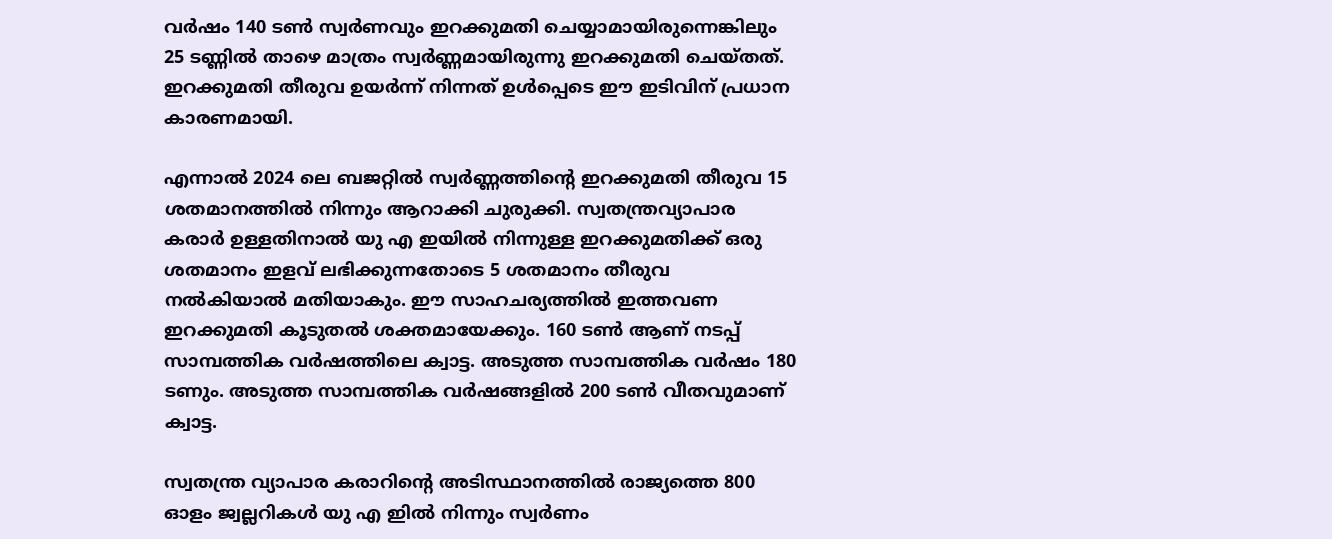വർഷം 140 ടണ്‍ സ്വർണവും ഇറക്കുമതി ചെയ്യാമായിരുന്നെങ്കിലും 25 ടണ്ണില്‍ താഴെ മാത്രം സ്വർണ്ണമായിരുന്നു ഇറക്കുമതി ചെയ്തത്. ഇറക്കുമതി തീരുവ ഉയർന്ന് നിന്നത് ഉള്‍പ്പെടെ ഈ ഇടിവിന് പ്രധാന കാരണമായി.

എന്നാല്‍ 2024 ലെ ബജറ്റില്‍ സ്വർണ്ണത്തിന്റെ ഇറക്കുമതി തീരുവ 15 ശതമാനത്തില്‍ നിന്നും ആറാക്കി ചുരുക്കി. സ്വതന്ത്രവ്യാപാര കരാർ ഉള്ളതിനാല്‍ യു എ ഇയില്‍ നിന്നുള്ള ഇറക്കുമതിക്ക് ഒരു ശതമാനം ഇളവ് ലഭിക്കുന്നതോടെ 5 ശതമാനം തീരുവ നല്‍കിയാല്‍ മതിയാകും. ഈ സാഹചര്യത്തില്‍ ഇത്തവണ ഇറക്കുമതി കൂടുതല്‍ ശക്തമായേക്കും. 160 ടണ്‍ ആണ് നടപ്പ് സാമ്പത്തിക വർഷത്തിലെ ക്വാട്ട. അടുത്ത സാമ്പത്തിക വര്‍ഷം 180 ടണും. അടുത്ത സാമ്പത്തിക വർഷങ്ങളില്‍ 200 ടണ്‍ വീതവുമാണ് ക്വാട്ട.

സ്വതന്ത്ര വ്യാപാര കരാറിന്റെ അടിസ്ഥാനത്തില്‍ രാജ്യത്തെ 800 ഓളം ജ്വല്ലറികള്‍ യു എ ഇില്‍ നിന്നും സ്വർണം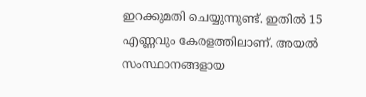ഇറക്കുമതി ചെയ്യുന്നുണ്ട്. ഇതില്‍ 15 എണ്ണവും കേരളത്തിലാണ്. അയല്‍ സംസ്ഥാനങ്ങളായ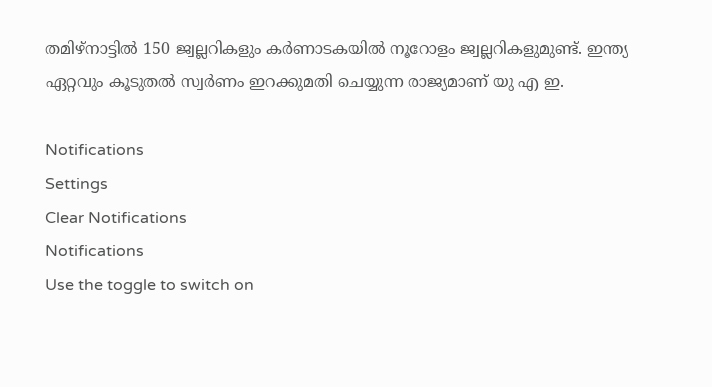തമിഴ്‌നാട്ടില്‍ 150 ജ്വല്ലറികളും കര്‍ണാടകയില്‍ നൂറോളം ജ്വല്ലറികളുമുണ്ട്. ഇന്ത്യ ഏറ്റവും കൂടുതല്‍ സ്വർണം ഇറക്കുമതി ചെയ്യുന്ന രാജ്യമാണ് യു എ ഇ.

Notifications
Settings
Clear Notifications
Notifications
Use the toggle to switch on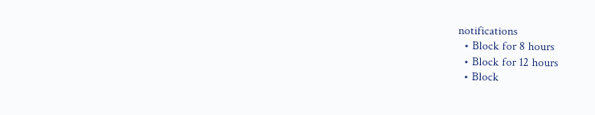notifications
  • Block for 8 hours
  • Block for 12 hours
  • Block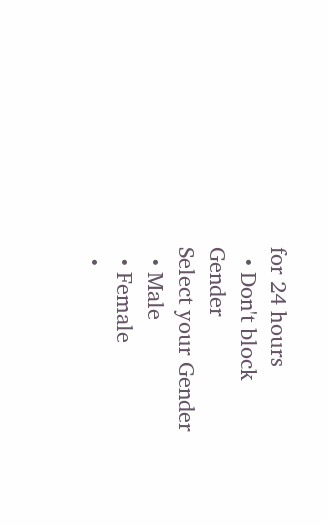for 24 hours
  • Don't block
Gender
Select your Gender
  • Male
  • Female
  •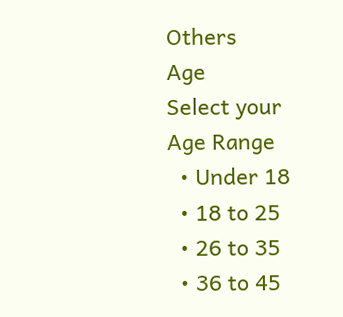Others
Age
Select your Age Range
  • Under 18
  • 18 to 25
  • 26 to 35
  • 36 to 45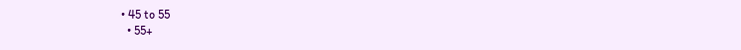• 45 to 55
  • 55+